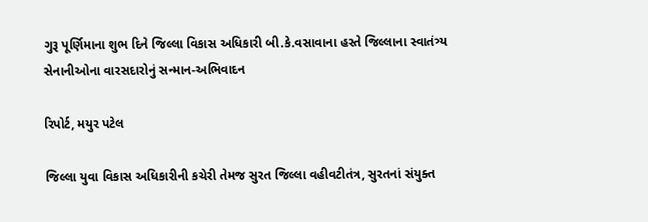ગુરૂ પૂર્ણિમાના શુભ દિને જિલ્લા વિકાસ અધિકારી બી.કે.વસાવાના હસ્તે જિલ્લાના સ્વાતંત્ર્ય સેનાનીઓના વારસદારોનું સન્માન-અભિવાદન

રિપોર્ટ, મયુર પટેલ

જિલ્લા યુવા વિકાસ અધિકારીની કચેરી તેમજ સુરત જિલ્લા વહીવટીતંત્ર, સુરતનાં સંયુક્ત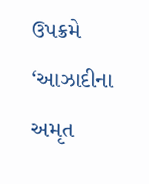ઉપક્રમે ‘આઝાદીના અમૃત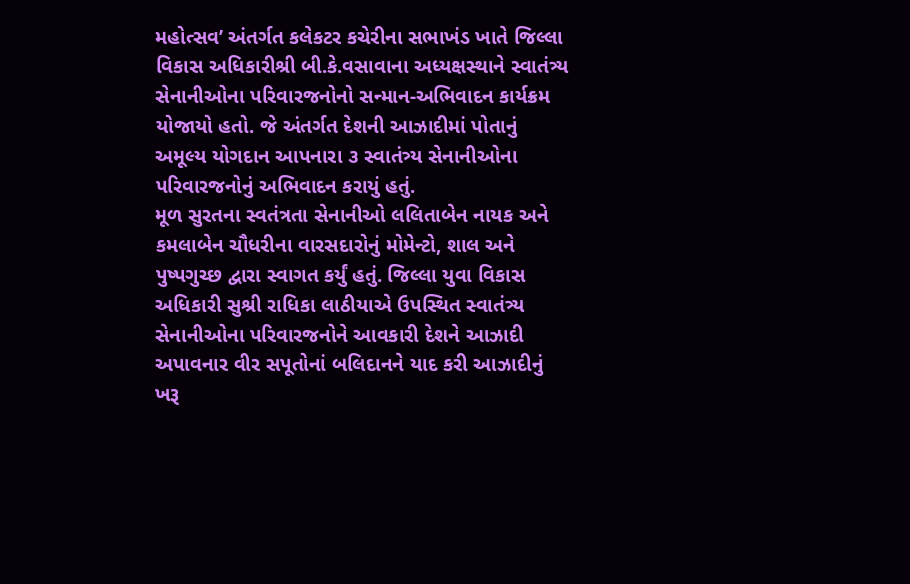મહોત્સવ’ અંતર્ગત કલેકટર કચેરીના સભાખંડ ખાતે જિલ્લા વિકાસ અધિકારીશ્રી બી.કે.વસાવાના અધ્યક્ષસ્થાને સ્વાતંત્ર્ય સેનાનીઓના પરિવારજનોનો સન્માન-અભિવાદન કાર્યક્રમ યોજાયો હતો. જે અંતર્ગત દેશની આઝાદીમાં પોતાનું અમૂલ્ય યોગદાન આપનારા ૩ સ્વાતંત્ર્ય સેનાનીઓના પરિવારજનોનું અભિવાદન કરાયું હતું.
મૂળ સુરતના સ્વતંત્રતા સેનાનીઓ લલિતાબેન નાયક અને કમલાબેન ચૌધરીના વારસદારોનું મોમેન્ટો, શાલ અને પુષ્પગુચ્છ દ્વારા સ્વાગત કર્યું હતું. જિલ્લા યુવા વિકાસ અધિકારી સુશ્રી રાધિકા લાઠીયાએ ઉપસ્થિત સ્વાતંત્ર્ય સેનાનીઓના પરિવારજનોને આવકારી દેશને આઝાદી અપાવનાર વીર સપૂતોનાં બલિદાનને યાદ કરી આઝાદીનું ખરૂ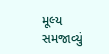મૂલ્ય સમજાવ્યું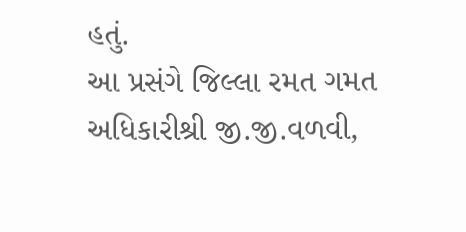હતું.
આ પ્રસંગે જિલ્લા રમત ગમત અધિકારીશ્રી જી.જી.વળવી,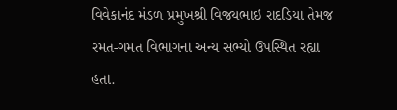વિવેકાનંદ મંડળ પ્રમુખશ્રી વિજયભાઇ રાદડિયા તેમજ રમત-ગમત વિભાગના અન્ય સભ્યો ઉપસ્થિત રહ્યા હતા.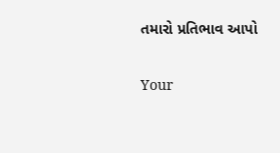તમારો પ્રતિભાવ આપો

Your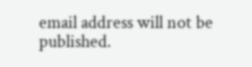email address will not be published.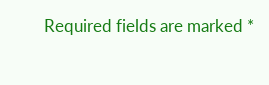Required fields are marked *